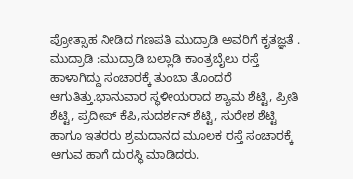ಪ್ರೋತ್ಸಾಹ ನೀಡಿದ ಗಣಪತಿ ಮುದ್ರಾಡಿ ಅವರಿಗೆ ಕೃತಜ್ಞತೆ .
ಮುದ್ರಾಡಿ :ಮುದ್ರಾಡಿ ಬಲ್ಲಾಡಿ ಕಾಂತ್ರಬೈಲು ರಸ್ತೆ ಹಾಳಾಗಿದ್ದು ಸಂಚಾರಕ್ಕೆ ತುಂಬಾ ತೊಂದರೆ ಆಗುತಿತ್ತು.ಭಾನುವಾರ ಸ್ಥಳೀಯರಾದ ಶ್ಯಾಮ ಶೆಟ್ಟಿ, ಪ್ರೀತಿ ಶೆಟ್ಟಿ, ಪ್ರದೀಪ್ ಕೆಪಿ,ಸುದರ್ಶನ್ ಶೆಟ್ಟಿ, ಸುರೇಶ ಶೆಟ್ಟಿ ಹಾಗೂ ಇತರರು ಶ್ರಮದಾನದ ಮೂಲಕ ರಸ್ತೆ ಸಂಚಾರಕ್ಕೆ ಆಗುವ ಹಾಗೆ ದುರಸ್ಥಿ ಮಾಡಿದರು.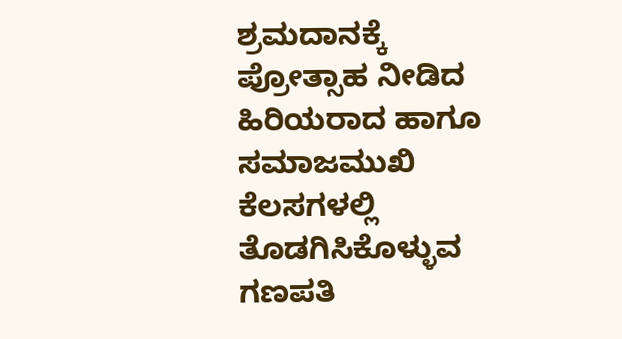ಶ್ರಮದಾನಕ್ಕೆ ಪ್ರೋತ್ಸಾಹ ನೀಡಿದ ಹಿರಿಯರಾದ ಹಾಗೂ ಸಮಾಜಮುಖಿ ಕೆಲಸಗಳಲ್ಲಿ ತೊಡಗಿಸಿಕೊಳ್ಳುವ ಗಣಪತಿ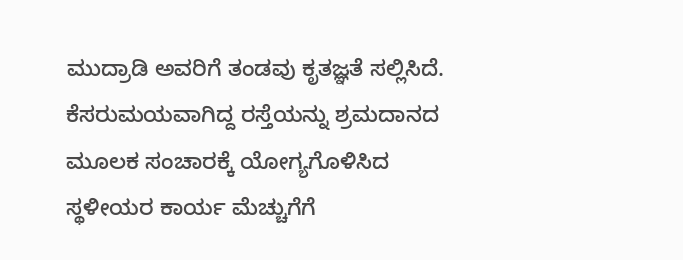ಮುದ್ರಾಡಿ ಅವರಿಗೆ ತಂಡವು ಕೃತಜ್ಞತೆ ಸಲ್ಲಿಸಿದೆ.
ಕೆಸರುಮಯವಾಗಿದ್ದ ರಸ್ತೆಯನ್ನು ಶ್ರಮದಾನದ ಮೂಲಕ ಸಂಚಾರಕ್ಕೆ ಯೋಗ್ಯಗೊಳಿಸಿದ ಸ್ಥಳೀಯರ ಕಾರ್ಯ ಮೆಚ್ಚುಗೆಗೆ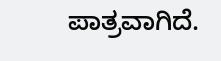ಪಾತ್ರವಾಗಿದೆ.